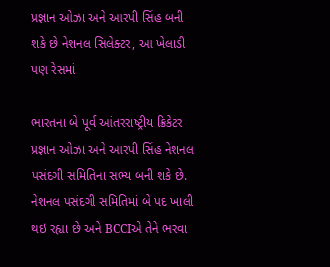પ્રજ્ઞાન ઓઝા અને આરપી સિંહ બની શકે છે નેશનલ સિલેક્ટર, આ ખેલાડી પણ રેસમાં

ભારતના બે પૂર્વ આંતરરાષ્ટ્રીય ક્રિકેટર પ્રજ્ઞાન ઓઝા અને આરપી સિંહ નેશનલ પસંદગી સમિતિના સભ્ય બની શકે છે. નેશનલ પસંદગી સમિતિમાં બે પદ ખાલી થઇ રહ્યા છે અને BCCIએ તેને ભરવા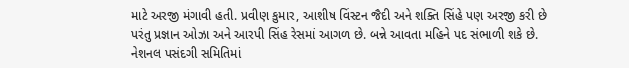માટે અરજી મંગાવી હતી. પ્રવીણ કુમાર, આશીષ વિંસ્ટન જૈદી અને શક્તિ સિંહે પણ અરજી કરી છે પરંતુ પ્રજ્ઞાન ઓઝા અને આરપી સિંહ રેસમાં આગળ છે. બન્ને આવતા મહિને પદ સંભાળી શકે છે.
નેશનલ પસંદગી સમિતિમાં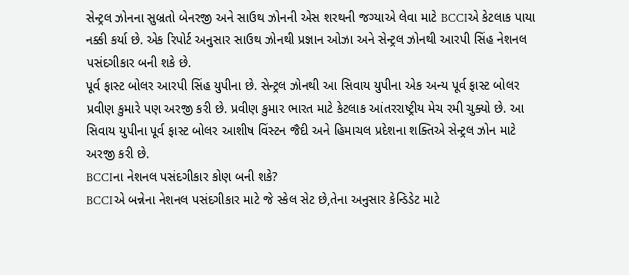સેન્ટ્રલ ઝોનના સુબ્રતો બેનરજી અને સાઉથ ઝોનની એસ શરથની જગ્યાએ લેવા માટે BCCIએ કેટલાક પાયા નક્કી કર્યા છે. એક રિપોર્ટ અનુસાર સાઉથ ઝોનથી પ્રજ્ઞાન ઓઝા અને સેન્ટ્રલ ઝોનથી આરપી સિંહ નેશનલ પસંદગીકાર બની શકે છે.
પૂર્વ ફાસ્ટ બોલર આરપી સિંહ યુપીના છે. સેન્ટ્રલ ઝોનથી આ સિવાય યુપીના એક અન્ય પૂર્વ ફાસ્ટ બોલર પ્રવીણ કુમારે પણ અરજી કરી છે. પ્રવીણ કુમાર ભારત માટે કેટલાક આંતરરાષ્ટ્રીય મેચ રમી ચુક્યો છે. આ સિવાય યુપીના પૂર્વ ફાસ્ટ બોલર આશીષ વિંસ્ટન જૈદી અને હિમાચલ પ્રદેશના શક્તિએ સેન્ટ્રલ ઝોન માટે અરજી કરી છે.
BCCIના નેશનલ પસંદગીકાર કોણ બની શકે?
BCCIએ બન્નેના નેશનલ પસંદગીકાર માટે જે સ્કેલ સેટ છે,તેના અનુસાર કેન્ડિડેટ માટે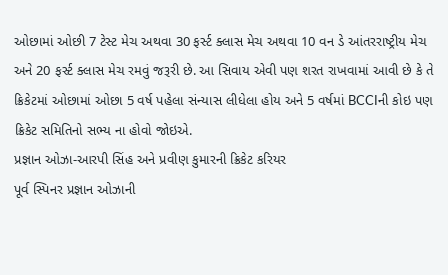ઓછામાં ઓછી 7 ટેસ્ટ મેચ અથવા 30 ફર્સ્ટ ક્લાસ મેચ અથવા 10 વન ડે આંતરરાષ્ટ્રીય મેચ અને 20 ફર્સ્ટ ક્લાસ મેચ રમવું જરૂરી છે. આ સિવાય એવી પણ શરત રાખવામાં આવી છે કે તે ક્રિકેટમાં ઓછામાં ઓછા 5 વર્ષ પહેલા સંન્યાસ લીધેલા હોય અને 5 વર્ષમાં BCCIની કોઇ પણ ક્રિકેટ સમિતિનો સભ્ય ના હોવો જોઇએ.
પ્રજ્ઞાન ઓઝા-આરપી સિંહ અને પ્રવીણ કુમારની ક્રિકેટ કરિયર
પૂર્વ સ્પિનર પ્રજ્ઞાન ઓઝાની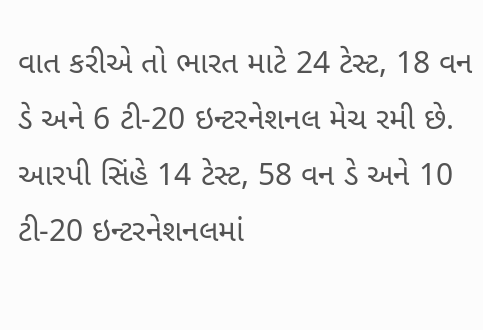વાત કરીએ તો ભારત માટે 24 ટેસ્ટ, 18 વન ડે અને 6 ટી-20 ઇન્ટરનેશનલ મેચ રમી છે. આરપી સિંહે 14 ટેસ્ટ, 58 વન ડે અને 10 ટી-20 ઇન્ટરનેશનલમાં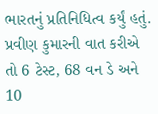ભારતનું પ્રતિનિધિત્વ કર્યું હતું. પ્રવીણ કુમારની વાત કરીએ તો 6 ટેસ્ટ, 68 વન ડે અને 10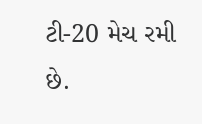ટી-20 મેચ રમી છે.